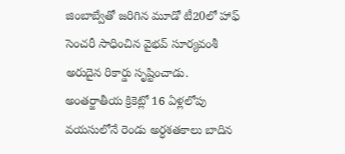జింబాబ్వేతో జరిగిన మూడో టీ20లో హాఫ్ సెంచరీ సాధించిన వైభవ్ సూర్యవంశీ అరుదైన రికార్డు సృష్టించాడు. అంతర్జాతీయ క్రికెట్లో 16 ఏళ్లలోపు వయసులోనే రెండు అర్ధశతకాలు బాదిన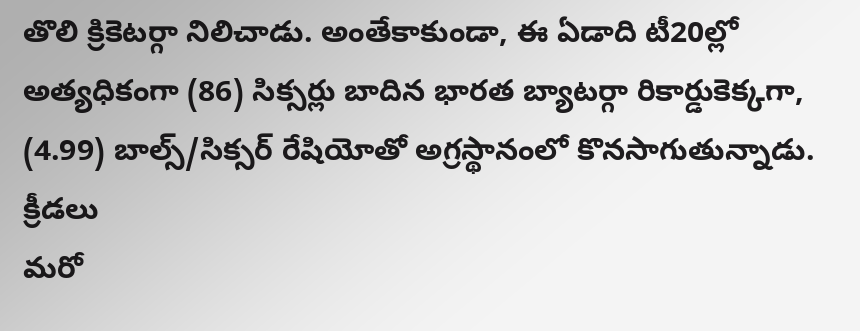తొలి క్రికెటర్గా నిలిచాడు. అంతేకాకుండా, ఈ ఏడాది టీ20ల్లో అత్యధికంగా (86) సిక్సర్లు బాదిన భారత బ్యాటర్గా రికార్డుకెక్కగా, (4.99) బాల్స్/సిక్సర్ రేషియోతో అగ్రస్థానంలో కొనసాగుతున్నాడు.
క్రీడలు
మరో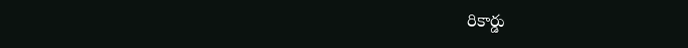రికార్డు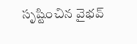సృష్టించిన వైభవ్